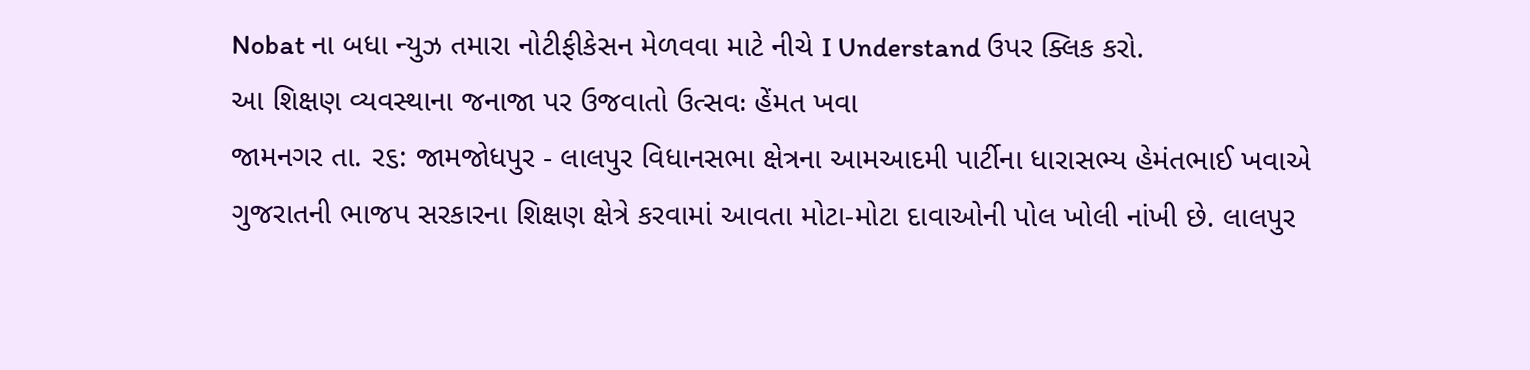Nobat ના બધા ન્યુઝ તમારા નોટીફીકેસન મેળવવા માટે નીચે I Understand ઉપર ક્લિક કરો.
આ શિક્ષણ વ્યવસ્થાના જનાજા પર ઉજવાતો ઉત્સવઃ હેંમત ખવા
જામનગર તા. ર૬: જામજોધપુર - લાલપુર વિધાનસભા ક્ષેત્રના આમઆદમી પાર્ટીના ધારાસભ્ય હેમંતભાઈ ખવાએ ગુજરાતની ભાજપ સરકારના શિક્ષણ ક્ષેત્રે કરવામાં આવતા મોટા-મોટા દાવાઓની પોલ ખોલી નાંખી છે. લાલપુર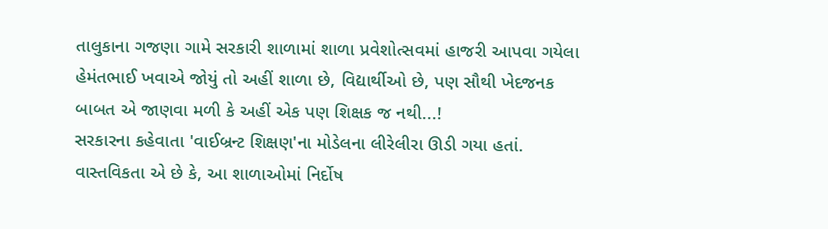તાલુકાના ગજણા ગામે સરકારી શાળામાં શાળા પ્રવેશોત્સવમાં હાજરી આપવા ગયેલા હેમંતભાઈ ખવાએ જોયું તો અહીં શાળા છે, વિદ્યાર્થીઓ છે, પણ સૌથી ખેદજનક બાબત એ જાણવા મળી કે અહીં એક પણ શિક્ષક જ નથી...!
સરકારના કહેવાતા 'વાઈબ્રન્ટ શિક્ષણ'ના મોડેલના લીરેલીરા ઊડી ગયા હતાં. વાસ્તવિકતા એ છે કે, આ શાળાઓમાં નિર્દોષ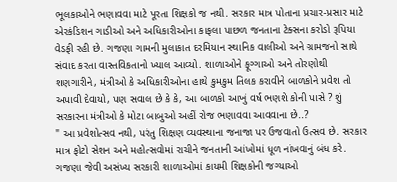ભૂલકાઓને ભણાવવા માટે પૂરતા શિક્ષકો જ નથી. સરકાર માત્ર પોતાના પ્રચાર-પ્રસાર માટે એરકંડિશન ગાડીઓ અને અધિકારીઓના કાફલા પાછળ જનતાના ટેક્સના કરોડો રૂપિયા વેડફી રહી છે. ગજણા ગામની મુલાકાત દરમિયાન સ્થાનિક વાલીઓ અને ગ્રામજનો સાથે સંવાદ કરતા વાસ્તવિકતાનો ખ્યાલ આવ્યો. શાળાઓને ફૂગ્ગાઓ અને તોરણોથી શણગારીને, મંત્રીઓ કે અધિકારીઓના હાથે કુમકુમ તિલક કરાવીને બાળકોને પ્રવેશ તો અપાવી દેવાયો, પણ સવાલ છે કે કે, આ બાળકો આખું વર્ષ ભણશે કોની પાસે ? શું સરકારના મંત્રીઓ કે મોટા બાબુઓ અહીં રોજ ભણાવવા આવવાના છે..?
" આ પ્રવેશોત્સવ નથી, પરંતુ શિક્ષણ વ્યવસ્થાના જનાજા પર ઉજવાતો ઉત્સવ છે. સરકાર માત્ર ફોટો સેશન અને મહોત્સવોમાં રાચીને જનતાની આંખોમાં ધૂળ નાંખવાનું બંધ કરે. ગજણા જેવી અસંખ્ય સરકારી શાળાઓમાં કાયમી શિક્ષકોની જગ્યાઓ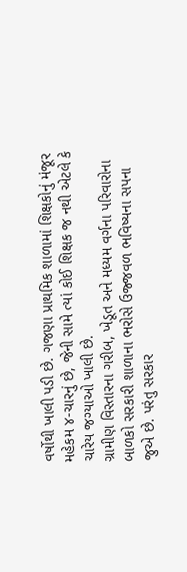વર્ષોથી ખાલી પડી છે. ગજણા પ્રાથમિક શાળામાં શિક્ષકોનું મંજૂર મહેકમ ૪-ચારનું છે, જેની સામે ત્યાં કોઈ શિક્ષક જ નથી એટલે કે ચારેય જગ્યાઓ ખાલી છે.
ગ્રામીણ વિસ્તારના ગરીબ, ખેડૂત અને મધ્યમ વર્ગના પરિવારોના બાળકો સરકારી શાળાના ભરોસે ઉજ્જવળ ભવિષ્યના સપના જુએ છે. પરંતુ સરકાર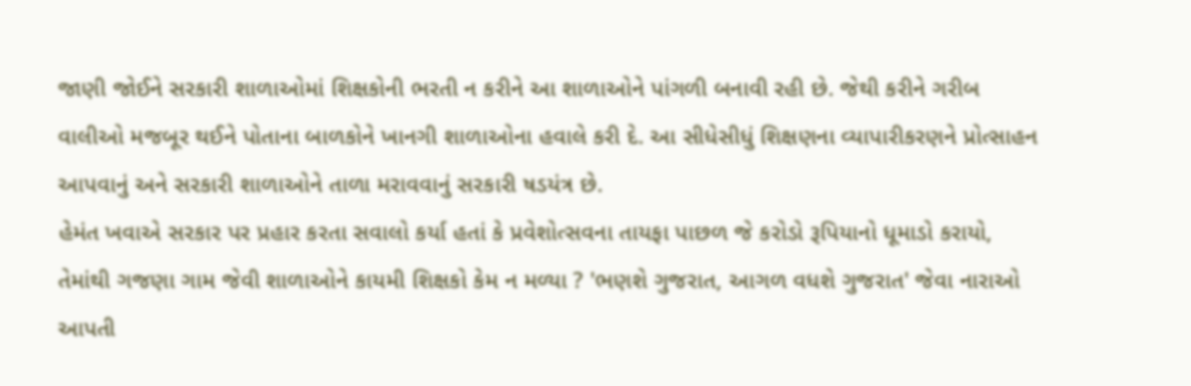જાણી જોઈને સરકારી શાળાઓમાં શિક્ષકોની ભરતી ન કરીને આ શાળાઓને પાંગળી બનાવી રહી છે. જેથી કરીને ગરીબ વાલીઓ મજબૂર થઈને પોતાના બાળકોને ખાનગી શાળાઓના હવાલે કરી દે. આ સીધેસીધું શિક્ષણના વ્યાપારીકરણને પ્રોત્સાહન આપવાનું અને સરકારી શાળાઓને તાળા મરાવવાનું સરકારી ષડયંત્ર છે.
હેમંત ખવાએ સરકાર પર પ્રહાર કરતા સવાલો કર્યા હતાં કે પ્રવેશોત્સવના તાયફા પાછળ જે કરોડો રૂપિયાનો ધૂમાડો કરાયો, તેમાંથી ગજણા ગામ જેવી શાળાઓને કાયમી શિક્ષકો કેમ ન મળ્યા ? 'ભણશે ગુજરાત, આગળ વધશે ગુજરાત' જેવા નારાઓ આપતી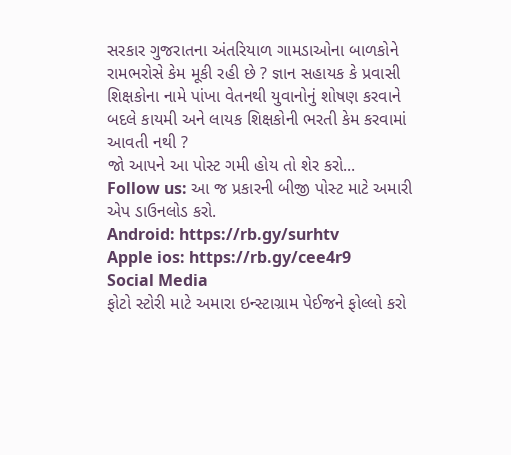સરકાર ગુજરાતના અંતરિયાળ ગામડાઓના બાળકોને રામભરોસે કેમ મૂકી રહી છે ? જ્ઞાન સહાયક કે પ્રવાસી શિક્ષકોના નામે પાંખા વેતનથી યુવાનોનું શોષણ કરવાને બદલે કાયમી અને લાયક શિક્ષકોની ભરતી કેમ કરવામાં આવતી નથી ?
જો આપને આ પોસ્ટ ગમી હોય તો શેર કરો...
Follow us: આ જ પ્રકારની બીજી પોસ્ટ માટે અમારી એપ ડાઉનલોડ કરો.
Android: https://rb.gy/surhtv
Apple ios: https://rb.gy/cee4r9
Social Media
ફોટો સ્ટોરી માટે અમારા ઇન્સ્ટાગ્રામ પેઈજને ફોલ્લો કરો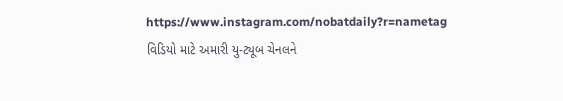https://www.instagram.com/nobatdaily?r=nametag
વિડિયો માટે અમારી યુ-ટ્યૂબ ચેનલને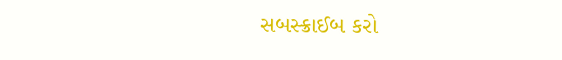સબસ્ક્રાઈબ કરો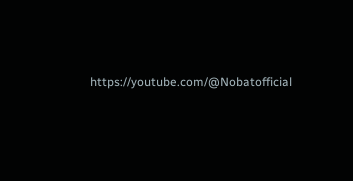https://youtube.com/@Nobatofficial